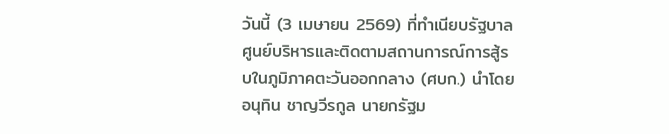วันนี้ (3 เมษายน 2569) ที่ทำเนียบรัฐบาล ศูนย์บริหารและติดตามสถานการณ์การสู้รบในภูมิภาคตะวันออกกลาง (ศบก.) นำโดย อนุทิน ชาญวีรกูล นายกรัฐม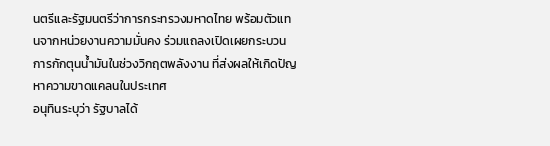นตรีและรัฐมนตรีว่าการกระทรวงมหาดไทย พร้อมตัวแทนจากหน่วยงานความมั่นคง ร่วมแถลงเปิดเผยกระบวนการกักตุนน้ำมันในช่วงวิกฤตพลังงาน ที่ส่งผลให้เกิดปัญหาความขาดแคลนในประเทศ
อนุทินระบุว่า รัฐบาลได้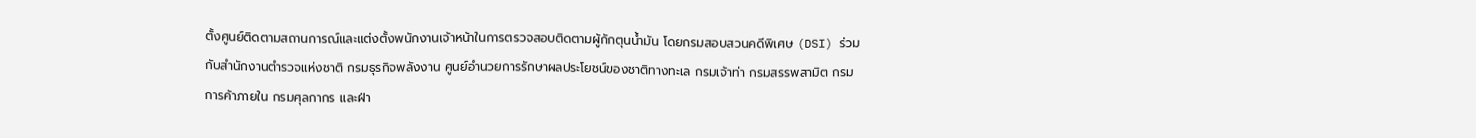ตั้งศูนย์ติดตามสถานการณ์และแต่งตั้งพนักงานเจ้าหน้าในการตรวจสอบติดตามผู้กักตุนน้ำมัน โดยกรมสอบสวนคดีพิเศษ (DSI) ร่วมกับสำนักงานตำรวจแห่งชาติ กรมธุรกิจพลังงาน ศูนย์อํานวยการรักษาผลประโยชน์ของชาติทางทะเล กรมเจ้าท่า กรมสรรพสามิต กรมการค้าภายใน กรมศุลกากร และฝ่า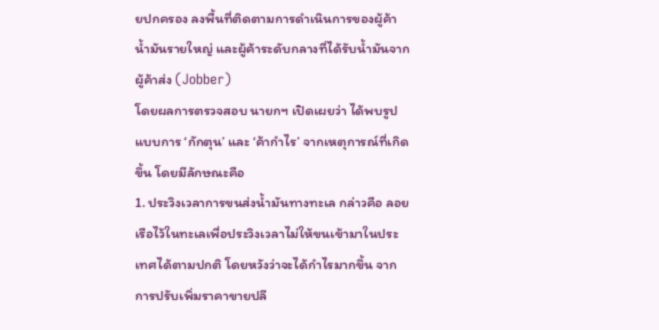ยปกครอง ลงพื้นที่ติดตามการดำเนินการของผู้ค้าน้ำมันรายใหญ่ และผู้ค้าระดับกลางที่ได้รับน้ำมันจากผู้ค้าส่ง (Jobber)
โดยผลการตรวจสอบ นายกฯ เปิดเผยว่า ได้พบรูปแบบการ ‘กักตุน’ และ ‘ค้ากำไร’ จากเหตุการณ์ที่เกิดขึ้น โดยมีลักษณะคือ
1. ประวิงเวลาการขนส่งน้ำมันทางทะเล กล่าวคือ ลอยเรือไว้ในทะเลเพื่อประวิงเวลาไม่ให้ขนเข้ามาในประเทศได้ตามปกติ โดยหวังว่าจะได้กำไรมากขึ้น จากการปรับเพิ่มราคาขายปลี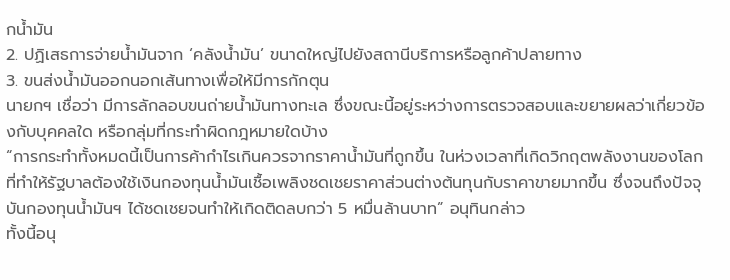กน้ำมัน
2. ปฏิเสธการจ่ายน้ำมันจาก ‘คลังน้ำมัน’ ขนาดใหญ่ไปยังสถานีบริการหรือลูกค้าปลายทาง
3. ขนส่งน้ำมันออกนอกเส้นทางเพื่อให้มีการกักตุน
นายกฯ เชื่อว่า มีการลักลอบขนถ่ายน้ำมันทางทะเล ซึ่งขณะนี้อยู่ระหว่างการตรวจสอบและขยายผลว่าเกี่ยวข้องกับบุคคลใด หรือกลุ่มที่กระทำผิดกฎหมายใดบ้าง
“การกระทำทั้งหมดนี้เป็นการค้ากำไรเกินควรจากราคาน้ำมันที่ถูกขึ้น ในห่วงเวลาที่เกิดวิกฤตพลังงานของโลก ที่ทำให้รัฐบาลต้องใช้เงินกองทุนน้ำมันเชื้อเพลิงชดเชยราคาส่วนต่างต้นทุนกับราคาขายมากขึ้น ซึ่งจนถึงปัจจุบันกองทุนน้ำมันฯ ได้ชดเชยจนทำให้เกิดติดลบกว่า 5 หมื่นล้านบาท” อนุทินกล่าว
ทั้งนี้อนุ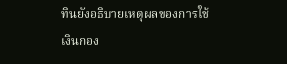ทินยังอธิบายเหตุผลของการใช้เงินกอง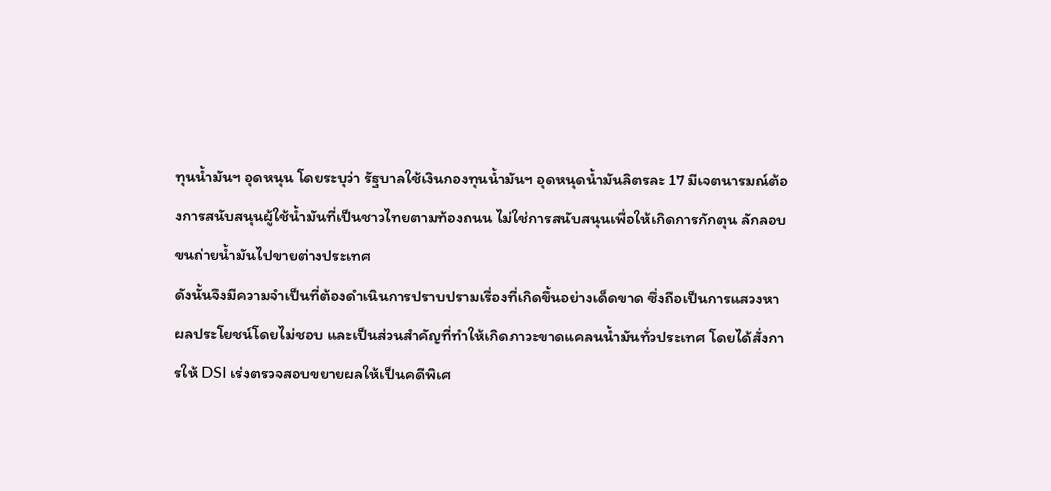ทุนน้ำมันฯ อุดหนุน โดยระบุว่า รัฐบาลใช้เงินกองทุนน้ำมันฯ อุดหนุดน้ำมันลิตรละ 17 มีเจตนารมณ์ต้องการสนับสนุนผู้ใช้น้ำมันที่เป็นชาวไทยตามท้องถนน ไม่ใช่การสนับสนุนเพื่อให้เกิดการกักตุน ลักลอบขนถ่ายน้ำมันไปขายต่างประเทศ
ดังนั้นจึงมีความจำเป็นที่ต้องดำเนินการปราบปรามเรื่องที่เกิดขึ้นอย่างเด็ดขาด ซึ่งถือเป็นการแสวงหาผลประโยชน์โดยไม่ชอบ และเป็นส่วนสำคัญที่ทำให้เกิดภาวะขาดแคลนน้ำมันทั่วประเทศ โดยได้สั่งการให้ DSI เร่งตรวจสอบขยายผลให้เป็นคดีพิเศ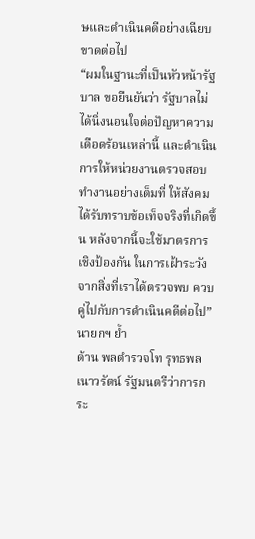ษและดำเนินคดีอย่างเฉียบขาดต่อไป
“ผมในฐานะที่เป็นหัวหน้ารัฐบาล ขอยืนยันว่า รัฐบาลไม่ได้นิ่งนอนใจต่อปัญหาความเดือดร้อนเหล่านี้ และดำเนินการให้หน่วยงานตรวจสอบทำงานอย่างเต็มที่ ให้สังคมได้รับทราบข้อเท็จจริงที่เกิดขึ้น หลังจากนี้จะใช้มาตรการเชิงป้องกัน ในการเฝ้าระวังจากสิ่งที่เราได้ตรวจพบ ควบคู่ไปกับการดำเนินคดีต่อไป” นายกฯ ย้ำ
ด้าน พลตำรวจโท รุทธพล เนาวรัตน์ รัฐมนตรีว่าการกระ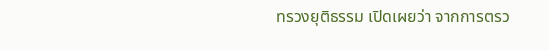ทรวงยุติธรรม เปิดเผยว่า จากการตรว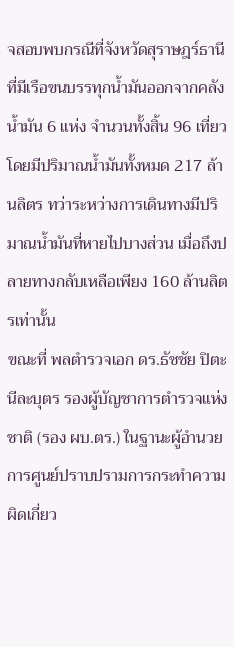จสอบพบกรณีที่จังหวัดสุราษฎร์ธานี ที่มีเรือขนบรรทุกน้ำมันออกจากคลังน้ำมัน 6 แห่ง จำนวนทั้งสิ้น 96 เที่ยว โดยมีปริมาณน้ำมันทั้งหมด 217 ล้านลิตร ทว่าระหว่างการเดินทางมีปริมาณน้ำมันที่หายไปบางส่วน เมื่อถึงปลายทางกลับเหลือเพียง 160 ล้านลิตรเท่านั้น
ขณะที่ พลตำรวจเอก ดร.ธัชชัย ปิตะนีละบุตร รองผู้บัญชาการตำรวจแห่งชาติ (รอง ผบ.ตร.) ในฐานะผู้อำนวยการศูนย์ปราบปรามการกระทำความผิดเกี่ยว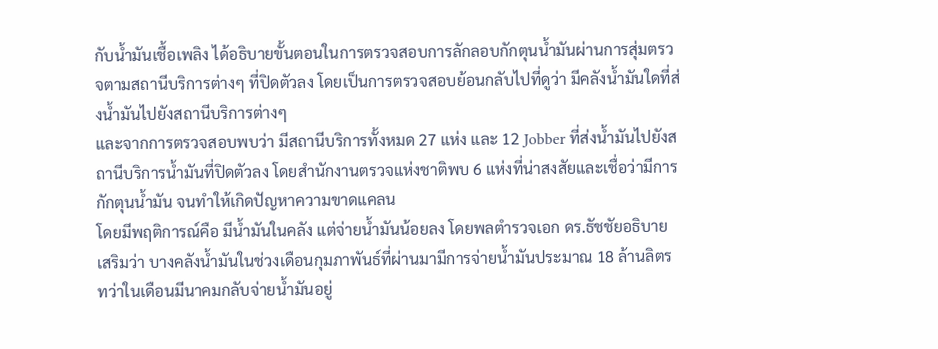กับน้ำมันเชื้อเพลิง ได้อธิบายขั้นตอนในการตรวจสอบการลักลอบกักตุนน้ำมันผ่านการสุ่มตรวจตามสถานีบริการต่างๆ ที่ปิดตัวลง โดยเป็นการตรวจสอบย้อนกลับไปที่ดูว่า มีคลังน้ำมันใดที่ส่งน้ำมันไปยังสถานีบริการต่างๆ
และจากการตรวจสอบพบว่า มีสถานีบริการทั้งหมด 27 แห่ง และ 12 Jobber ที่ส่งน้ำมันไปยังสถานีบริการน้ำมันที่ปิดตัวลง โดยสำนักงานตรวจแห่งชาติพบ 6 แห่งที่น่าสงสัยและเชื่อว่ามีการกักตุนน้ำมัน จนทำให้เกิดปัญหาความขาดแคลน
โดยมีพฤติการณ์คือ มีน้ำมันในคลัง แต่จ่ายน้ำมันน้อยลง โดยพลตำรวจเอก ดร.ธัชชัยอธิบายเสริมว่า บางคลังน้ำมันในช่วงเดือนกุมภาพันธ์ที่ผ่านมามีการจ่ายน้ำมันประมาณ 18 ล้านลิตร ทว่าในเดือนมีนาคมกลับจ่ายน้ำมันอยู่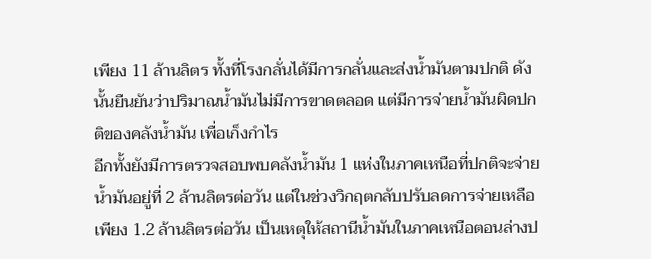เพียง 11 ล้านลิตร ทั้งที่โรงกลั่นได้มีการกลั่นและส่งน้ำมันตามปกติ ดังนั้นยืนยันว่าปริมาณน้ำมันไม่มีการขาดตลอด แต่มีการจ่ายน้ำมันผิดปกติของคลังน้ำมัน เพื่อเก็งกำไร
อีกทั้งยังมีการตรวจสอบพบคลังน้ำมัน 1 แห่งในภาคเหนือที่ปกติจะจ่ายน้ำมันอยู่ที่ 2 ล้านลิตรต่อวัน แต่ในช่วงวิกฤตกลับปรับลดการจ่ายเหลือเพียง 1.2 ล้านลิตรต่อวัน เป็นเหตุให้สถานีน้ำมันในภาคเหนือตอนล่างป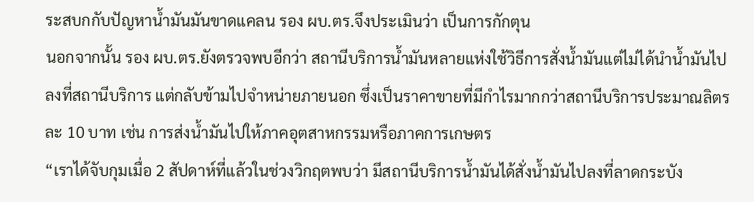ระสบกกับปัญหาน้ำมันมันขาดแคลน รอง ผบ.ตร.จึงประเมินว่า เป็นการกักตุน
นอกจากนั้น รอง ผบ.ตร.ยังตรวจพบอีกว่า สถานีบริการน้ำมันหลายแห่งใช้วิธีการสั่งน้ำมันแต่ไม่ได้นำน้ำมันไปลงที่สถานีบริการ แต่กลับข้ามไปจำหน่ายภายนอก ซึ่งเป็นราคาขายที่มีกำไรมากกว่าสถานีบริการประมาณลิตรละ 10 บาท เช่น การส่งน้ำมันไปให้ภาคอุตสาหกรรมหรือภาคการเกษตร
“เราได้จับกุมเมื่อ 2 สัปดาห์ที่แล้วในช่วงวิกฤตพบว่า มีสถานีบริการน้ำมันได้สั่งน้ำมันไปลงที่ลาดกระบัง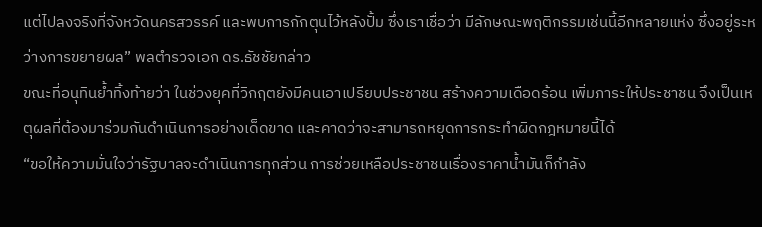แต่ไปลงจริงที่จังหวัดนครสวรรค์ และพบการกักตุนไว้หลังปั้ม ซึ่งเราเชื่อว่า มีลักษณะพฤติกรรมเช่นนี้อีกหลายแห่ง ซึ่งอยู่ระหว่างการขยายผล” พลตำรวจเอก ดร.ธัชชัยกล่าว
ขณะที่อนุทินย้ำทิ้งท้ายว่า ในช่วงยุคที่วิกฤตยังมีคนเอาเปรียบประชาชน สร้างความเดือดร้อน เพิ่มภาระให้ประชาชน จึงเป็นเหตุผลที่ต้องมาร่วมกันดำเนินการอย่างเด็ดขาด และคาดว่าจะสามารถหยุดการกระทำผิดกฎหมายนี้ได้
“ขอให้ความมั่นใจว่ารัฐบาลจะดำเนินการทุกส่วน การช่วยเหลือประชาชนเรื่องราคาน้ำมันก็กำลัง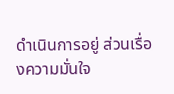ดำเนินการอยู่ ส่วนเรื่องความมั่นใจ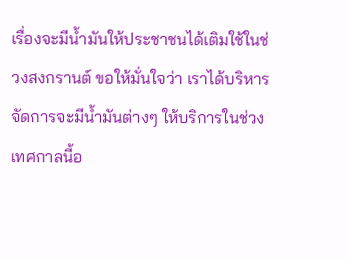เรื่องจะมีน้ำมันให้ประชาชนได้เติมใช้ในช่วงสงกรานต์ ขอให้มั่นใจว่า เราได้บริหารจัดการจะมีน้ำมันต่างๆ ให้บริการในช่วงเทศกาลนี้อ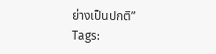ย่างเป็นปกติ”
Tags: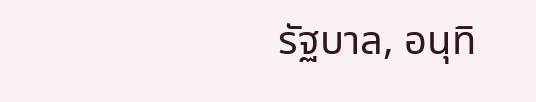รัฐบาล, อนุทิ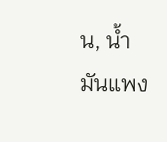น, น้ำมันแพง